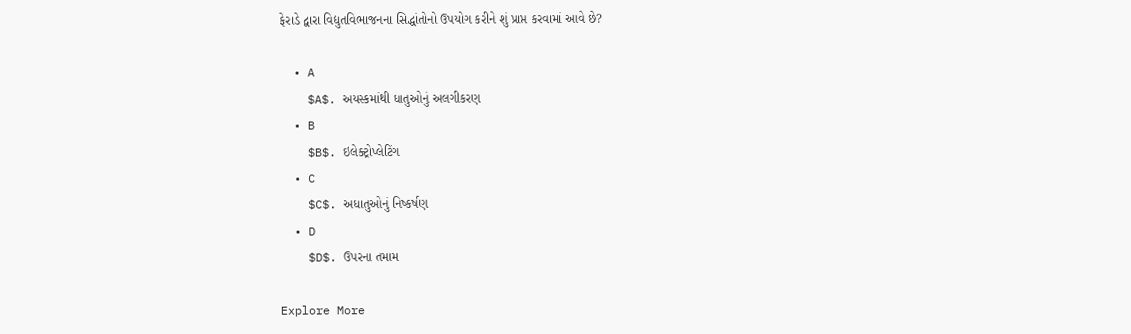ફેરાડે દ્વારા વિદ્યુતવિભાજનના સિદ્ધાંતોનો ઉપયોગ કરીને શું પ્રાપ્ત કરવામાં આવે છે?

  • A
    $A$. અયસ્કમાંથી ધાતુઓનું અલગીકરણ
  • B
    $B$. ઇલેક્ટ્રોપ્લેટિંગ
  • C
    $C$. અધાતુઓનું નિષ્કર્ષણ
  • D
    $D$. ઉપરના તમામ

Explore More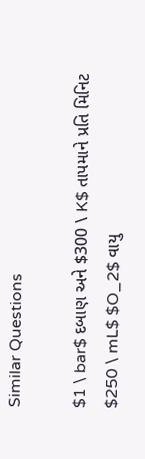Similar Questions

$1 \ bar$ દબાણ અને $300 \ K$ તાપમાને પ્રતિ મિનિટ $250 \ mL$ $O_2$ વાયુ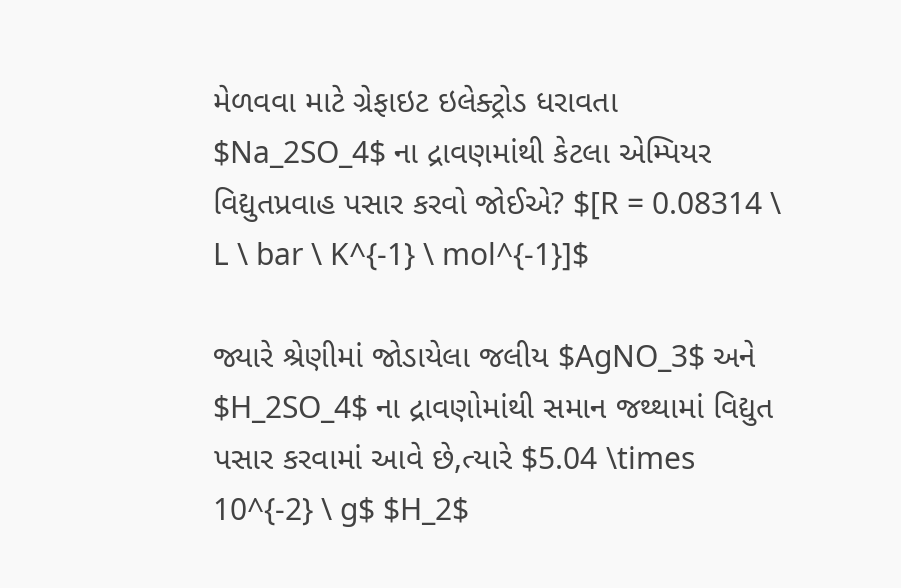મેળવવા માટે ગ્રેફાઇટ ઇલેક્ટ્રોડ ધરાવતા $Na_2SO_4$ ના દ્રાવણમાંથી કેટલા એમ્પિયર વિદ્યુતપ્રવાહ પસાર કરવો જોઈએ? $[R = 0.08314 \ L \ bar \ K^{-1} \ mol^{-1}]$

જ્યારે શ્રેણીમાં જોડાયેલા જલીય $AgNO_3$ અને $H_2SO_4$ ના દ્રાવણોમાંથી સમાન જથ્થામાં વિદ્યુત પસાર કરવામાં આવે છે,ત્યારે $5.04 \times 10^{-2} \ g$ $H_2$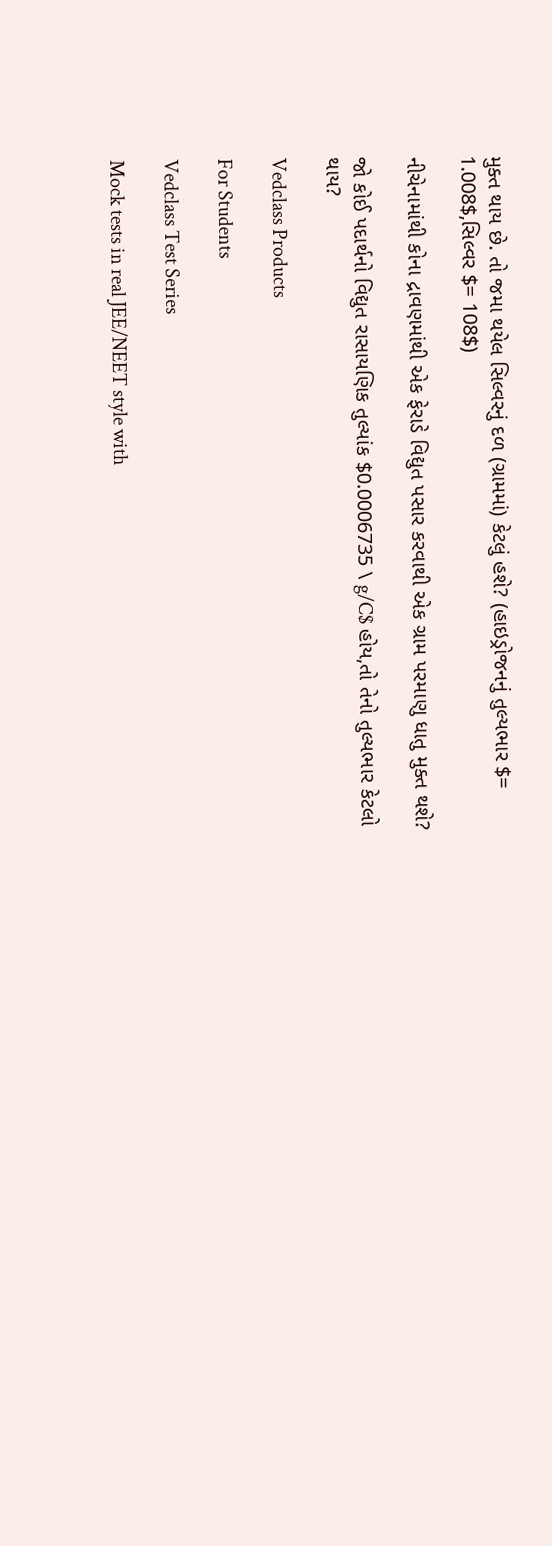મુક્ત થાય છે. તો જમા થયેલ સિલ્વરનું દળ (ગ્રામમાં) કેટલું હશે? (હાઇડ્રોજનનું તુલ્યભાર $= 1.008$,સિલ્વર $= 108$)

નીચેનામાંથી કોના દ્રાવણમાંથી એક ફેરાડે વિદ્યુત પસાર કરવાથી એક ગ્રામ પરમાણુ ધાતુ મુક્ત થશે?

જો કોઈ પદાર્થનો વિદ્યુત રાસાયણિક તુલ્યાંક $0.0006735 \ g/C$ હોય,તો તેનો તુલ્યભાર કેટલો થાય?

Vedclass Products

For Students

Vedclass Test Series

Mock tests in real JEE/NEET style with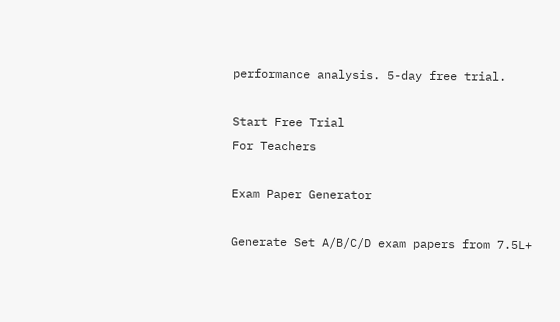performance analysis. 5-day free trial.

Start Free Trial
For Teachers

Exam Paper Generator

Generate Set A/B/C/D exam papers from 7.5L+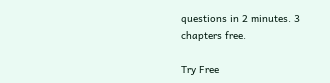questions in 2 minutes. 3 chapters free.

Try Free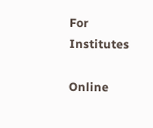For Institutes

Online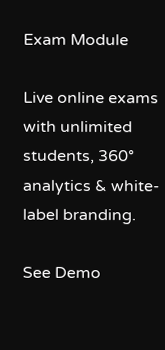Exam Module

Live online exams with unlimited students, 360° analytics & white-label branding.

See Demo